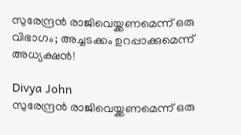സുരേന്ദ്രൻ രാജിവെയ്ക്കണമെന്ന് ഒരു വിഭാഗം; അച്ചടക്കം ഉറപ്പാക്കുമെന്ന് അധ്യക്ഷൻ!

Divya John
സുരേന്ദ്രൻ രാജിവെയ്ക്കണമെന്ന് ഒരു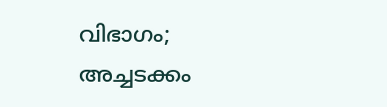വിഭാഗം; അച്ചടക്കം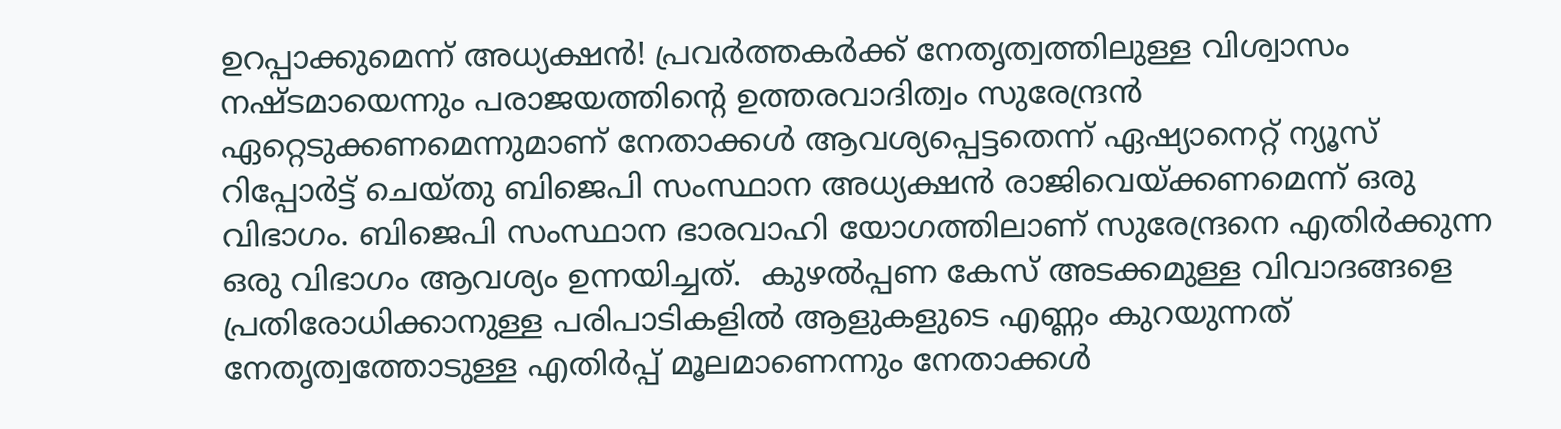ഉറപ്പാക്കുമെന്ന് അധ്യക്ഷൻ! പ്രവർത്തകർക്ക് നേതൃത്വത്തിലുള്ള വിശ്വാസം നഷ്ടമായെന്നും പരാജയത്തിന്റെ ഉത്തരവാദിത്വം സുരേന്ദ്രൻ ഏറ്റെടുക്കണമെന്നുമാണ് നേതാക്കൾ ആവശ്യപ്പെട്ടതെന്ന് ഏഷ്യാനെറ്റ് ന്യൂസ് റിപ്പോർട്ട് ചെയ്തു ബിജെപി സംസ്ഥാന അധ്യക്ഷൻ രാജിവെയ്ക്കണമെന്ന് ഒരു വിഭാഗം. ബിജെപി സംസ്ഥാന ഭാരവാഹി യോഗത്തിലാണ് സുരേന്ദ്രനെ എതിർക്കുന്ന ഒരു വിഭാഗം ആവശ്യം ഉന്നയിച്ചത്.  കുഴൽപ്പണ കേസ് അടക്കമുള്ള വിവാദങ്ങളെ പ്രതിരോധിക്കാനുള്ള പരിപാടികളിൽ ആളുകളുടെ എണ്ണം കുറയുന്നത് നേതൃത്വത്തോടുള്ള എതിർപ്പ് മൂലമാണെന്നും നേതാക്കൾ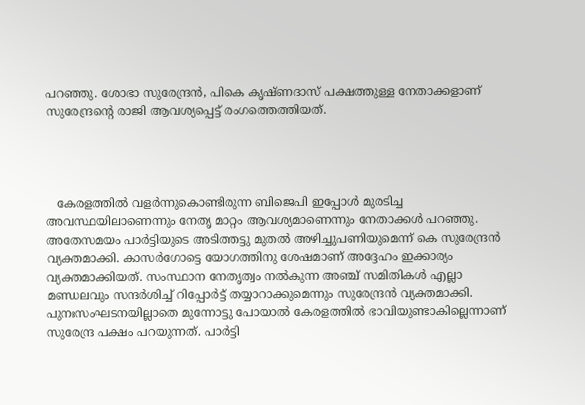പറഞ്ഞു. ശോഭാ സുരേന്ദ്രൻ, പികെ കൃഷ്ണദാസ് പക്ഷത്തുള്ള നേതാക്കളാണ് സുരേന്ദ്രന്റെ രാജി ആവശ്യപ്പെട്ട് രംഗത്തെത്തിയത്.




   കേരളത്തിൽ വളർന്നുകൊണ്ടിരുന്ന ബിജെപി ഇപ്പോൾ മുരടിച്ച അവസ്ഥയിലാണെന്നും നേതൃ മാറ്റം ആവശ്യമാണെന്നും നേതാക്കൾ പറഞ്ഞു. അതേസമയം പാർട്ടിയുടെ അടിത്തട്ടു മുതൽ അഴിച്ചുപണിയുമെന്ന് കെ സുരേന്ദ്രൻ വ്യക്തമാക്കി. കാസർഗോട്ടെ യോഗത്തിനു ശേഷമാണ് അദ്ദേഹം ഇക്കാര്യം വ്യക്തമാക്കിയത്. സംസ്ഥാന നേതൃത്വം നൽകുന്ന അഞ്ച് സമിതികൾ എല്ലാ മണ്ഡലവും സന്ദർശിച്ച് റിപ്പോർട്ട് തയ്യാറാക്കുമെന്നും സുരേന്ദ്രൻ വ്യക്തമാക്കി. പുനഃസംഘടനയില്ലാതെ മുന്നോട്ടു പോയാൽ കേരളത്തിൽ ഭാവിയുണ്ടാകില്ലെന്നാണ് സുരേന്ദ്ര പക്ഷം പറയുന്നത്. പാർട്ടി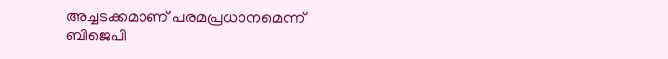അച്ചടക്കമാണ് പരമപ്രധാനമെന്ന് ബിജെപി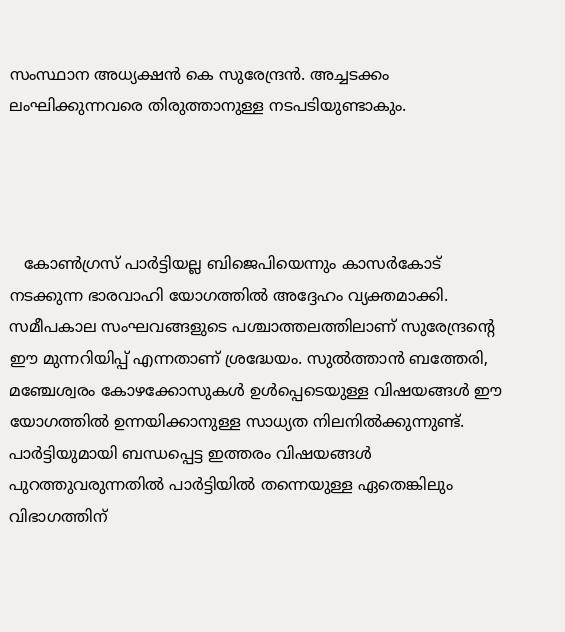സംസ്ഥാന അധ്യക്ഷൻ കെ സുരേന്ദ്രൻ. അച്ചടക്കം ലംഘിക്കുന്നവരെ തിരുത്താനുള്ള നടപടിയുണ്ടാകും.




   കോൺഗ്രസ് പാർട്ടിയല്ല ബിജെപിയെന്നും കാസർകോട് നടക്കുന്ന ഭാരവാഹി യോഗത്തിൽ അദ്ദേഹം വ്യക്തമാക്കി. സമീപകാല സംഘവങ്ങളുടെ പശ്ചാത്തലത്തിലാണ് സുരേന്ദ്രൻ്റെ ഈ മുന്നറിയിപ്പ് എന്നതാണ് ശ്രദ്ധേയം. സുൽത്താൻ ബത്തേരി, മഞ്ചേശ്വരം കോഴക്കോസുകൾ ഉൾപ്പെടെയുള്ള വിഷയങ്ങൾ ഈ യോഗത്തിൽ ഉന്നയിക്കാനുള്ള സാധ്യത നിലനിൽക്കുന്നുണ്ട്. പാർട്ടിയുമായി ബന്ധപ്പെട്ട ഇത്തരം വിഷയങ്ങൾ പുറത്തുവരുന്നതിൽ പാർട്ടിയിൽ തന്നെയുള്ള ഏതെങ്കിലും വിഭാഗത്തിന്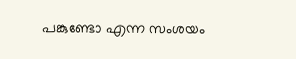പങ്കുണ്ടോ എന്ന സംശയം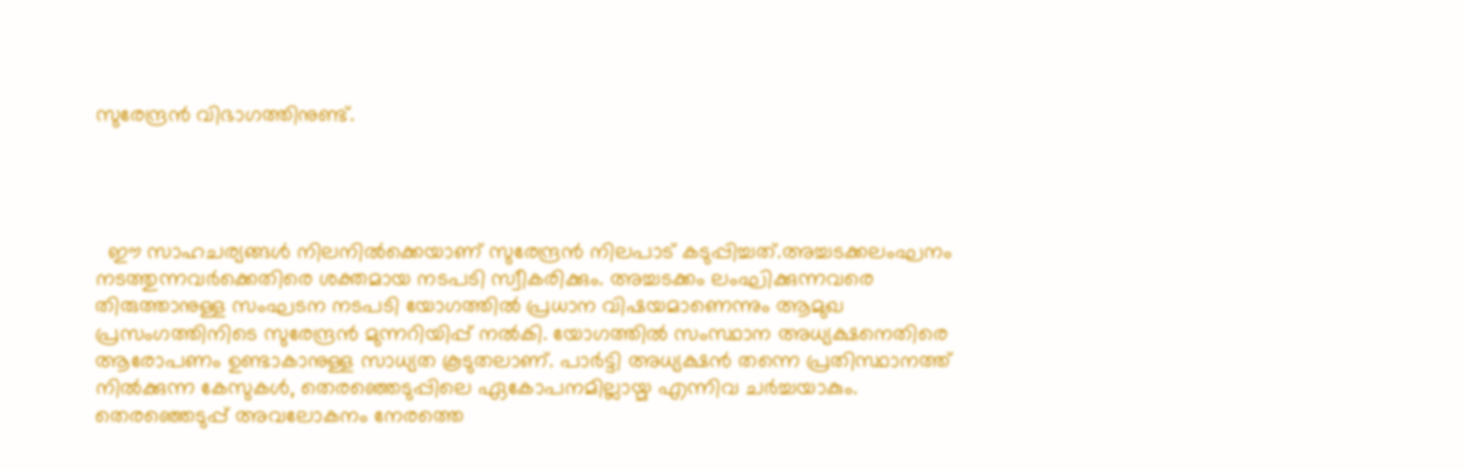സുരേന്ദ്രൻ വിഭാഗത്തിനുണ്ട്.




  ഈ സാഹചര്യങ്ങൾ നിലനിൽക്കെയാണ് സുരേന്ദ്രൻ നിലപാട് കടുപ്പിച്ചത്.അച്ചടക്കലംഘനം നടത്തുന്നവർക്കെതിരെ ശക്തമായ നടപടി സ്വീകരിക്കും. അച്ചടക്കം ലംഘിക്കുന്നവരെ തിരുത്താനുള്ള സംഘടന നടപടി യോഗത്തിൽ പ്രധാന വിഷയമാണെന്നും ആമുഖ പ്രസംഗത്തിനിടെ സുരേന്ദ്രൻ മുന്നറിയിപ്പ് നൽകി. യോഗത്തിൽ സംസ്ഥാന അധ്യക്ഷനെതിരെ ആരോപണം ഉണ്ടാകാനുള്ള സാധ്യത കൂടുതലാണ്. പാർട്ടി അധ്യക്ഷൻ തന്നെ പ്രതിസ്ഥാനത്ത് നിൽക്കുന്ന കേസുകൾ, തെരഞ്ഞെടുപ്പിലെ ഏകോപനമില്ലായ്മ എന്നിവ ചർച്ചയാകും. തെരഞ്ഞെടുപ്പ് അവലോകനം നേരത്തെ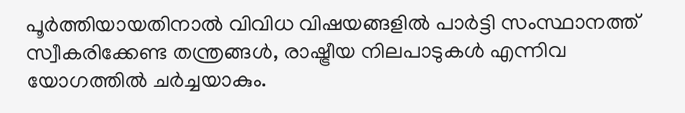പൂർത്തിയായതിനാൽ വിവിധ വിഷയങ്ങളിൽ പാർട്ടി സംസ്ഥാനത്ത് സ്വീകരിക്കേണ്ട തന്ത്രങ്ങൾ, രാഷ്ട്രീയ നിലപാടുകൾ എന്നിവ യോഗത്തിൽ ചർച്ചയാകും.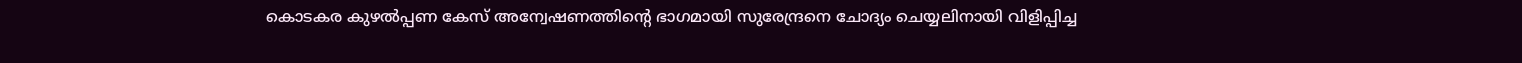കൊടകര കുഴൽപ്പണ കേസ് അന്വേഷണത്തിൻ്റെ ഭാഗമായി സുരേന്ദ്രനെ ചോദ്യം ചെയ്യലിനായി വിളിപ്പിച്ച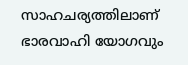സാഹചര്യത്തിലാണ് ഭാരവാഹി യോഗവും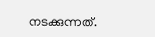നടക്കുന്നത്.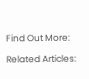Find Out More:

Related Articles: